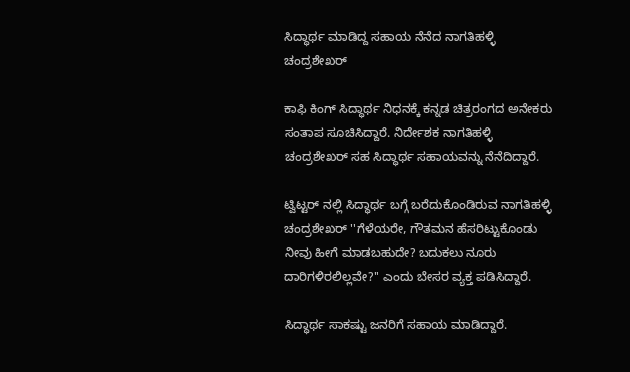ಸಿದ್ಧಾರ್ಥ ಮಾಡಿದ್ದ ಸಹಾಯ ನೆನೆದ ನಾಗತಿಹಳ್ಳಿ ಚಂದ್ರಶೇಖರ್

ಕಾಫಿ ಕಿಂಗ್ ಸಿದ್ಧಾರ್ಥ ನಿಧನಕ್ಕೆ ಕನ್ನಡ ಚಿತ್ರರಂಗದ ಅನೇಕರು ಸಂತಾಪ ಸೂಚಿಸಿದ್ದಾರೆ. ನಿರ್ದೇಶಕ ನಾಗತಿಹಳ್ಳಿ ಚಂದ್ರಶೇಖರ್ ಸಹ ಸಿದ್ಧಾರ್ಥ ಸಹಾಯವನ್ನು ನೆನೆದಿದ್ದಾರೆ.

ಟ್ವಿಟ್ಟರ್ ನಲ್ಲಿ ಸಿದ್ಧಾರ್ಥ ಬಗ್ಗೆ ಬರೆದುಕೊಂಡಿರುವ ನಾಗತಿಹಳ್ಳಿ ಚಂದ್ರಶೇಖರ್ ''ಗೆಳೆಯರೇ, ಗೌತಮನ ಹೆಸರಿಟ್ಟುಕೊಂಡು ನೀವು ಹೀಗೆ ಮಾಡಬಹುದೇ? ಬದುಕಲು ನೂರು ದಾರಿಗಳಿರಲಿಲ್ಲವೇ?'' ಎಂದು ಬೇಸರ ವ್ಯಕ್ತ ಪಡಿಸಿದ್ದಾರೆ.

ಸಿದ್ಧಾರ್ಥ ಸಾಕಷ್ಟು ಜನರಿಗೆ ಸಹಾಯ ಮಾಡಿದ್ದಾರೆ.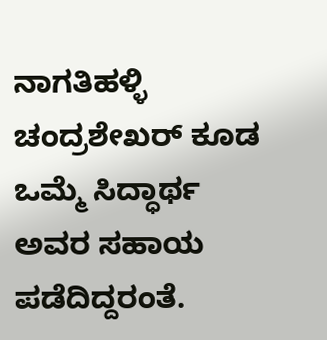ನಾಗತಿಹಳ್ಳಿ ಚಂದ್ರಶೇಖರ್ ಕೂಡ ಒಮ್ಮೆ ಸಿದ್ಧಾರ್ಥ ಅವರ ಸಹಾಯ ಪಡೆದಿದ್ದರಂತೆ.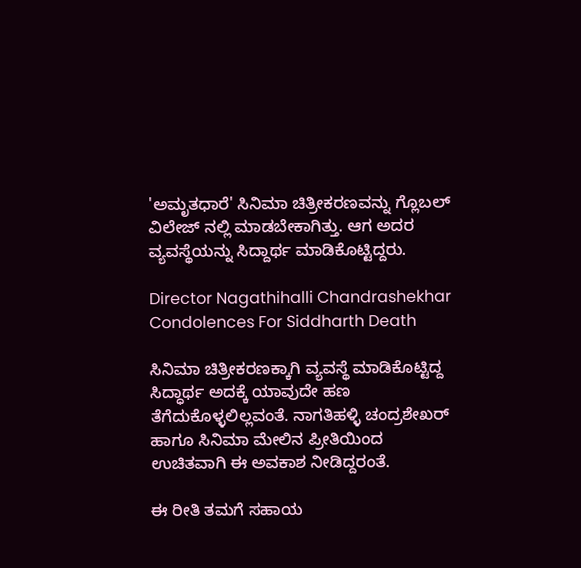'ಅಮೃತಧಾರೆ' ಸಿನಿಮಾ ಚಿತ್ರೀಕರಣವನ್ನು ಗ್ಲೊಬಲ್ ವಿಲೇಜ್ ನಲ್ಲಿ ಮಾಡಬೇಕಾಗಿತ್ತು. ಆಗ ಅದರ ವ್ಯವಸ್ಥೆಯನ್ನು ಸಿದ್ದಾರ್ಥ ಮಾಡಿಕೊಟ್ಟಿದ್ದರು.

Director Nagathihalli Chandrashekhar Condolences For Siddharth Death

ಸಿನಿಮಾ ಚಿತ್ರೀಕರಣಕ್ಕಾಗಿ ವ್ಯವಸ್ಥೆ ಮಾಡಿಕೊಟ್ಟಿದ್ದ ಸಿದ್ಧಾರ್ಥ ಅದಕ್ಕೆ ಯಾವುದೇ ಹಣ ತೆಗೆದುಕೊಳ್ಳಲಿಲ್ಲವಂತೆ. ನಾಗತಿಹಳ್ಳಿ ಚಂದ್ರಶೇಖರ್ ಹಾಗೂ ಸಿನಿಮಾ ಮೇಲಿನ ಪ್ರೀತಿಯಿಂದ ಉಚಿತವಾಗಿ ಈ ಅವಕಾಶ ನೀಡಿದ್ದರಂತೆ.

ಈ ರೀತಿ ತಮಗೆ ಸಹಾಯ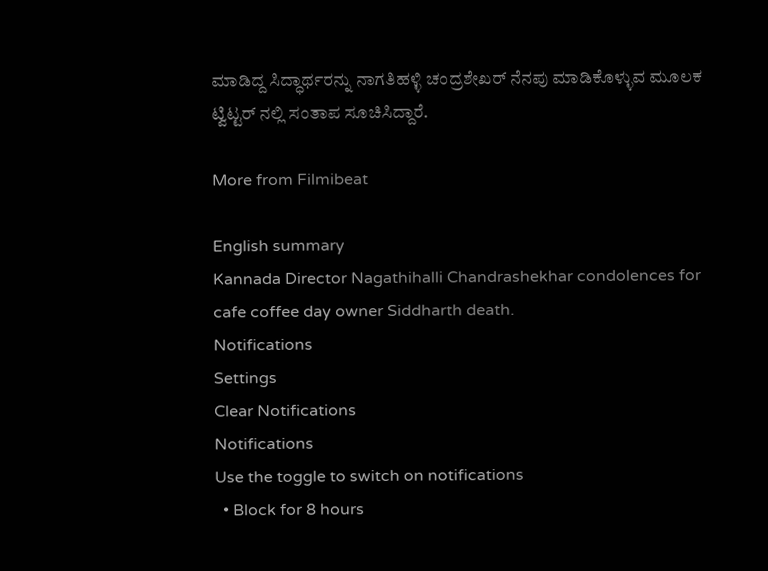ಮಾಡಿದ್ದ ಸಿದ್ಧಾರ್ಥರನ್ನು ನಾಗತಿಹಳ್ಳಿ ಚಂದ್ರಶೇಖರ್ ನೆನಪು ಮಾಡಿಕೊಳ್ಳುವ ಮೂಲಕ ಟ್ವಿಟ್ಟರ್ ನಲ್ಲಿ ಸಂತಾಪ ಸೂಚಿಸಿದ್ದಾರೆ.

More from Filmibeat

English summary
Kannada Director Nagathihalli Chandrashekhar condolences for cafe coffee day owner Siddharth death.
Notifications
Settings
Clear Notifications
Notifications
Use the toggle to switch on notifications
  • Block for 8 hours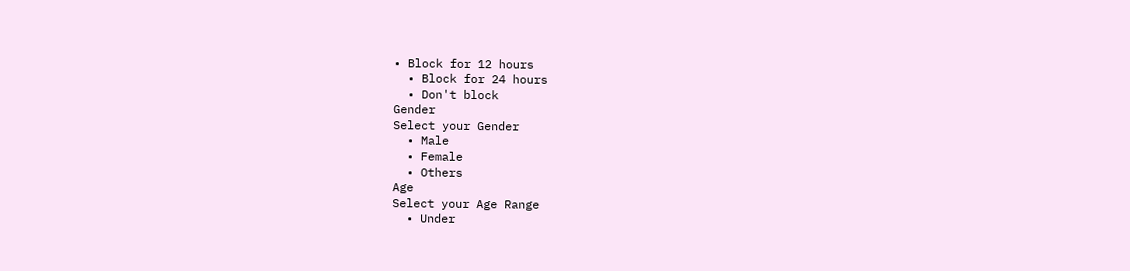• Block for 12 hours
  • Block for 24 hours
  • Don't block
Gender
Select your Gender
  • Male
  • Female
  • Others
Age
Select your Age Range
  • Under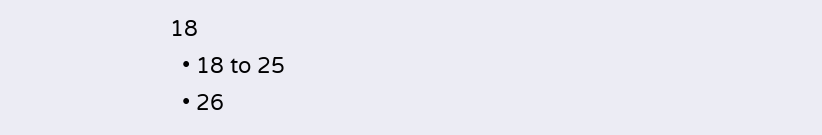18
  • 18 to 25
  • 26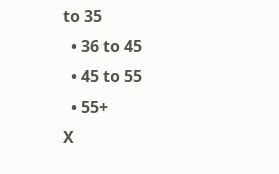to 35
  • 36 to 45
  • 45 to 55
  • 55+
X